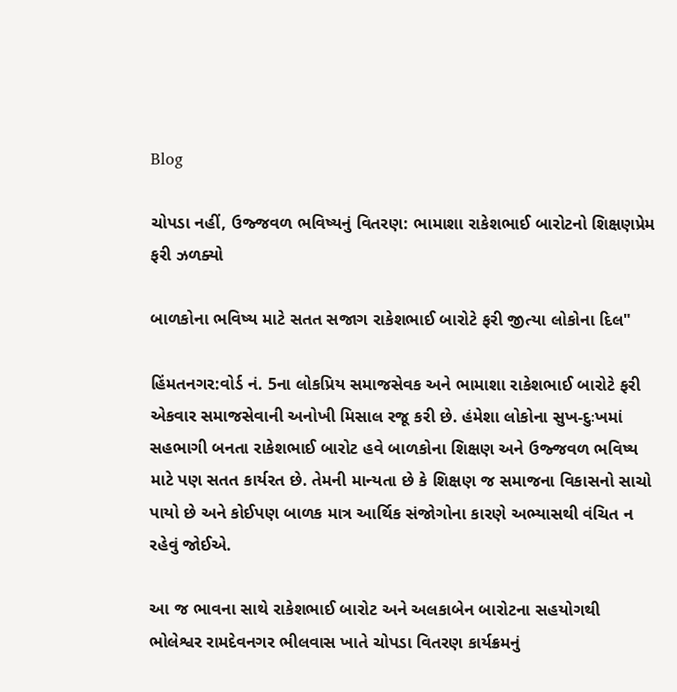Blog

ચોપડા નહીં, ઉજ્જવળ ભવિષ્યનું વિતરણ: ભામાશા રાકેશભાઈ બારોટનો શિક્ષણપ્રેમ ફરી ઝળક્યો

બાળકોના ભવિષ્ય માટે સતત સજાગ રાકેશભાઈ બારોટે ફરી જીત્યા લોકોના દિલ"

હિંમતનગર:વોર્ડ નં. 5ના લોકપ્રિય સમાજસેવક અને ભામાશા રાકેશભાઈ બારોટે ફરી એકવાર સમાજસેવાની અનોખી મિસાલ રજૂ કરી છે. હંમેશા લોકોના સુખ-દુઃખમાં સહભાગી બનતા રાકેશભાઈ બારોટ હવે બાળકોના શિક્ષણ અને ઉજ્જવળ ભવિષ્ય માટે પણ સતત કાર્યરત છે. તેમની માન્યતા છે કે શિક્ષણ જ સમાજના વિકાસનો સાચો પાયો છે અને કોઈપણ બાળક માત્ર આર્થિક સંજોગોના કારણે અભ્યાસથી વંચિત ન રહેવું જોઈએ.

આ જ ભાવના સાથે રાકેશભાઈ બારોટ અને અલકાબેન બારોટના સહયોગથી ભોલેશ્વર રામદેવનગર ભીલવાસ ખાતે ચોપડા વિતરણ કાર્યક્રમનું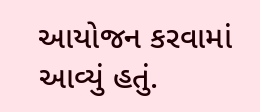આયોજન કરવામાં આવ્યું હતું.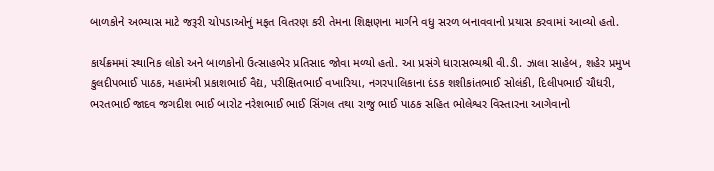બાળકોને અભ્યાસ માટે જરૂરી ચોપડાઓનું મફત વિતરણ કરી તેમના શિક્ષણના માર્ગને વધુ સરળ બનાવવાનો પ્રયાસ કરવામાં આવ્યો હતો.

કાર્યક્રમમાં સ્થાનિક લોકો અને બાળકોનો ઉત્સાહભેર પ્રતિસાદ જોવા મળ્યો હતો. આ પ્રસંગે ધારાસભ્યશ્રી વી.ડી. ઝાલા સાહેબ, શહેર પ્રમુખ કુલદીપભાઈ પાઠક, મહામંત્રી પ્રકાશભાઈ વૈદ્ય, પરીક્ષિતભાઈ વખારિયા, નગરપાલિકાના દંડક શશીકાંતભાઈ સોલંકી, દિલીપભાઈ ચૌધરી, ભરતભાઈ જાદવ જગદીશ ભાઈ બારોટ નરેશભાઈ ભાઈ સિંગલ તથા રાજુ ભાઈ પાઠક સહિત ભોલેશ્વર વિસ્તારના આગેવાનો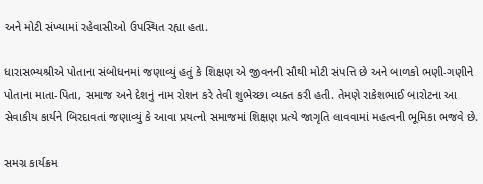અને મોટી સંખ્યામાં રહેવાસીઓ ઉપસ્થિત રહ્યા હતા.

ધારાસભ્યશ્રીએ પોતાના સંબોધનમાં જણાવ્યું હતું કે શિક્ષણ એ જીવનની સૌથી મોટી સંપત્તિ છે અને બાળકો ભણી-ગણીને પોતાના માતા-પિતા, સમાજ અને દેશનું નામ રોશન કરે તેવી શુભેચ્છા વ્યક્ત કરી હતી. તેમણે રાકેશભાઈ બારોટના આ સેવાકીય કાર્યને બિરદાવતાં જણાવ્યું કે આવા પ્રયત્નો સમાજમાં શિક્ષણ પ્રત્યે જાગૃતિ લાવવામાં મહત્વની ભૂમિકા ભજવે છે.

સમગ્ર કાર્યક્રમ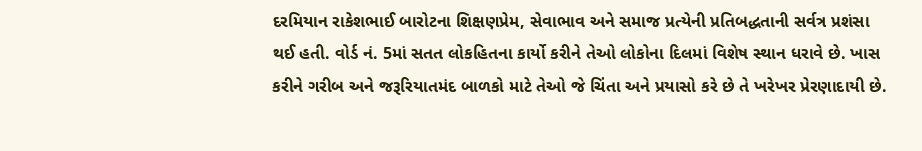દરમિયાન રાકેશભાઈ બારોટના શિક્ષણપ્રેમ, સેવાભાવ અને સમાજ પ્રત્યેની પ્રતિબદ્ધતાની સર્વત્ર પ્રશંસા થઈ હતી. વોર્ડ નં. 5માં સતત લોકહિતના કાર્યો કરીને તેઓ લોકોના દિલમાં વિશેષ સ્થાન ધરાવે છે. ખાસ કરીને ગરીબ અને જરૂરિયાતમંદ બાળકો માટે તેઓ જે ચિંતા અને પ્રયાસો કરે છે તે ખરેખર પ્રેરણાદાયી છે.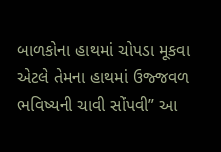બાળકોના હાથમાં ચોપડા મૂકવા એટલે તેમના હાથમાં ઉજ્જવળ ભવિષ્યની ચાવી સોંપવી” આ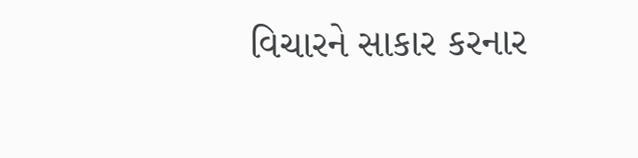વિચારને સાકાર કરનાર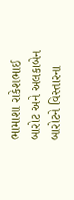ભામાશા રાકેશભાઈ બારોટ અને અલકાબેન બારોટને વિસ્તારના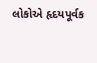લોકોએ હૃદયપૂર્વક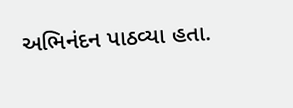અભિનંદન પાઠવ્યા હતા.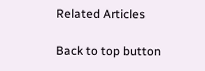Related Articles

Back to top button